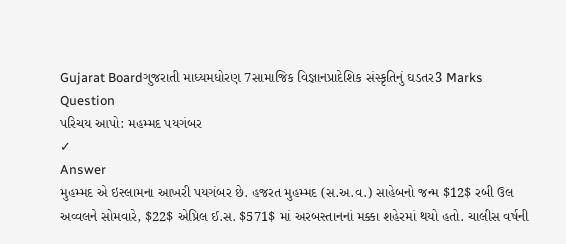Gujarat Boardગુજરાતી માધ્યમધોરણ 7સામાજિક વિજ્ઞાનપ્રાદેશિક સંસ્કૃતિનું ઘડતર3 Marks
Question
પરિચય આપો: મહમ્મદ પયગંબર
✓
Answer
મુહમ્મદ એ ઇસ્લામના આખરી પયગંબર છે. હજરત મુહમ્મદ (સ.અ.વ.) સાહેબનો જન્મ $12$ રબી ઉલ અવ્વલને સોમવારે, $22$ એપ્રિલ ઈ.સ. $571$ માં અરબસ્તાનનાં મક્કા શહેરમાં થયો હતો. ચાલીસ વર્ષની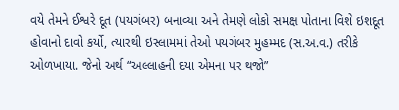વયે તેમને ઈશ્વરે દૂત (પયગંબર) બનાવ્યા અને તેમણે લોકો સમક્ષ પોતાના વિશે ઇશદૂત હોવાનો દાવો કર્યો, ત્યારથી ઇસ્લામમાં તેઓ પયગંબર મુહમ્મદ (સ.અ.વ.) તરીકે ઓળખાયા. જેનો અર્થ “અલ્લાહની દયા એમના પર થજો”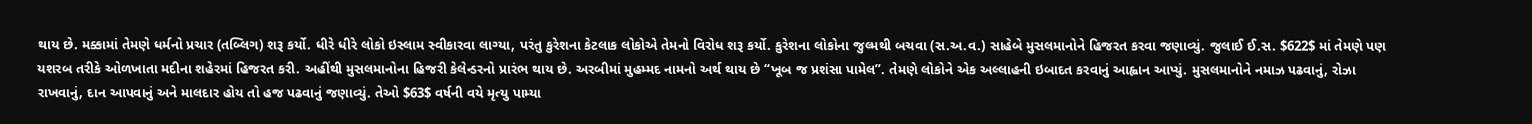થાય છે. મક્કામાં તેમણે ધર્મનો પ્રચાર (તબ્લિગ) શરૂ કર્યો. ધીરે ધીરે લોકો ઇસ્લામ સ્વીકારવા લાગ્યા, પરંતુ કુરેશના કેટલાક લોકોએ તેમનો વિરોધ શરૂ કર્યો. કુરેશના લોકોના જુલ્મથી બચવા (સ.અ.વ.) સાહેબે મુસલમાનોને હિજરત કરવા જણાવ્યું. જુલાઈ ઈ.સ. $622$ માં તેમણે પણ યશરબ તરીકે ઓળખાતા મદીના શહેરમાં હિજરત કરી. અહીંથી મુસલમાનોના હિજરી કેલેન્ડરનો પ્રારંભ થાય છે. અરબીમાં મુહમ્મદ નામનો અર્થ થાય છે “ખૂબ જ પ્રશંસા પામેલ”. તેમણે લોકોને એક અલ્લાહની ઇબાદત કરવાનું આહ્વાન આપ્યું. મુસલમાનોને નમાઝ પઢવાનું, રોઝા રાખવાનું, દાન આપવાનું અને માલદાર હોય તો હજ પઢવાનું જણાવ્યું. તેઓ $63$ વર્ષની વયે મૃત્યુ પામ્યા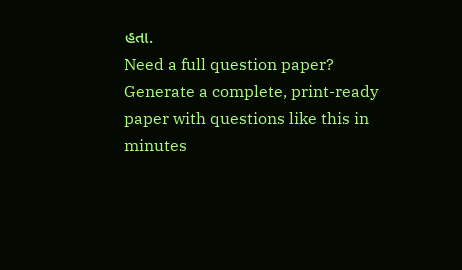હતા.
Need a full question paper?
Generate a complete, print-ready paper with questions like this in minutes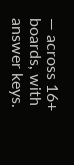— across 16+ boards, with answer keys.